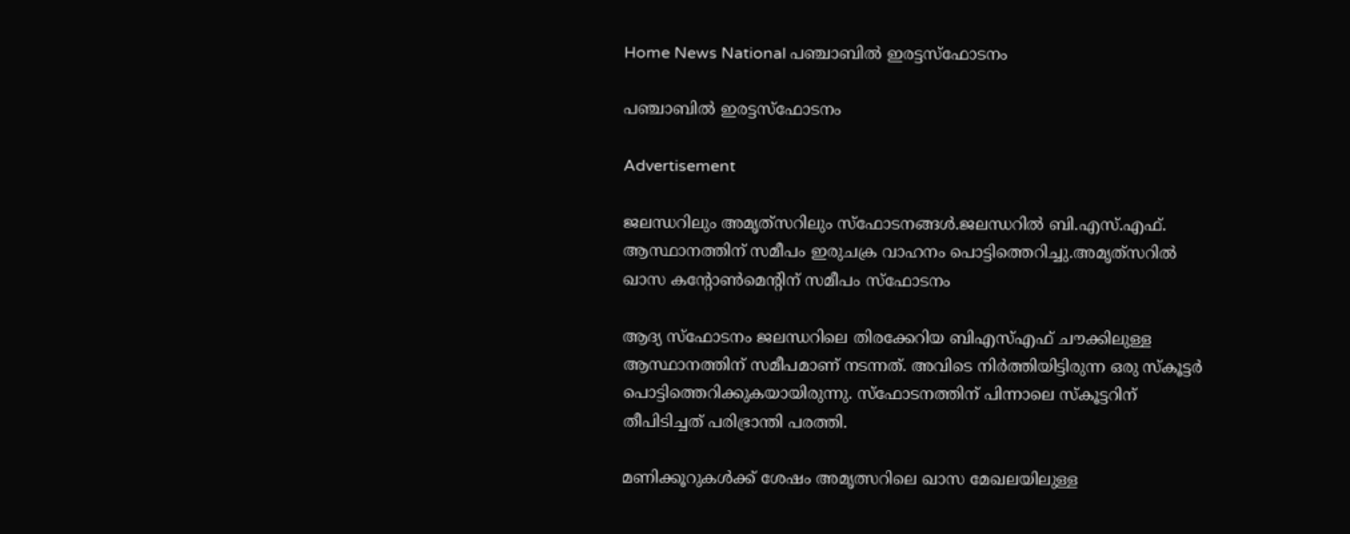Home News National പഞ്ചാബില്‍ ഇരട്ടസ്ഫോടനം

പഞ്ചാബില്‍ ഇരട്ടസ്ഫോടനം

Advertisement

ജലന്ധറിലും അമൃത്‌സറിലും സ്ഫോടനങ്ങള്‍.ജലന്ധറില്‍ ബി.എസ്.എഫ്. ആസ്ഥാനത്തിന് സമീപം ഇരുചക്ര വാഹനം പൊട്ടിത്തെറിച്ചു.അമൃത്‌സറില്‍ ഖാസ കന്റോണ്‍മെന്‍റിന് സമീപം സ്ഫോടനം

ആദ്യ സ്‌ഫോടനം ജലന്ധറിലെ തിരക്കേറിയ ബിഎസ്എഫ് ചൗക്കിലുള്ള ആസ്ഥാനത്തിന് സമീപമാണ് നടന്നത്. അവിടെ നിര്‍ത്തിയിട്ടിരുന്ന ഒരു സ്‌കൂട്ടര്‍ പൊട്ടിത്തെറിക്കുകയായിരുന്നു. സ്‌ഫോടനത്തിന് പിന്നാലെ സ്‌കൂട്ടറിന് തീപിടിച്ചത് പരിഭ്രാന്തി പരത്തി.

മണിക്കൂറുകള്‍ക്ക് ശേഷം അമൃത്സറിലെ ഖാസ മേഖലയിലുള്ള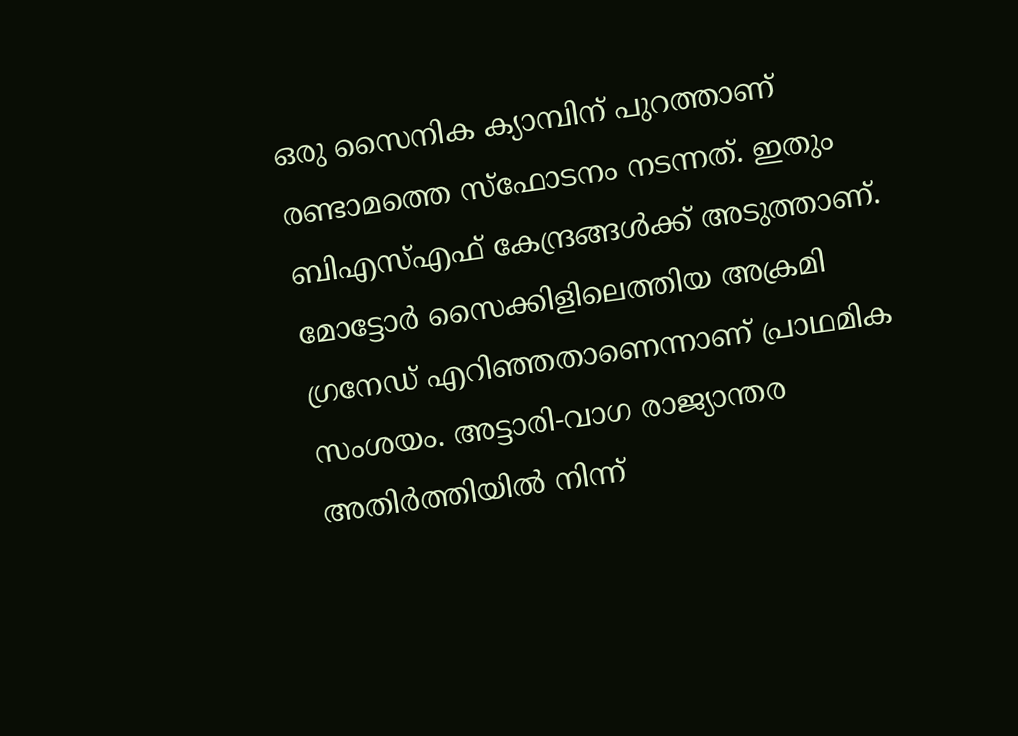ഒരു സൈനിക ക്യാമ്പിന് പുറത്താണ് രണ്ടാമത്തെ സ്‌ഫോടനം നടന്നത്. ഇതും ബിഎസ്എഫ് കേന്ദ്രങ്ങള്‍ക്ക് അടുത്താണ്. മോട്ടോര്‍ സൈക്കിളിലെത്തിയ അക്രമി ഗ്രനേഡ് എറിഞ്ഞതാണെന്നാണ് പ്രാഥമിക സംശയം. അട്ടാരി-വാഗ രാജ്യാന്തര അതിര്‍ത്തിയില്‍ നിന്ന്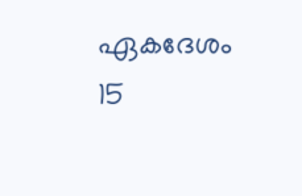ഏകദേശം 15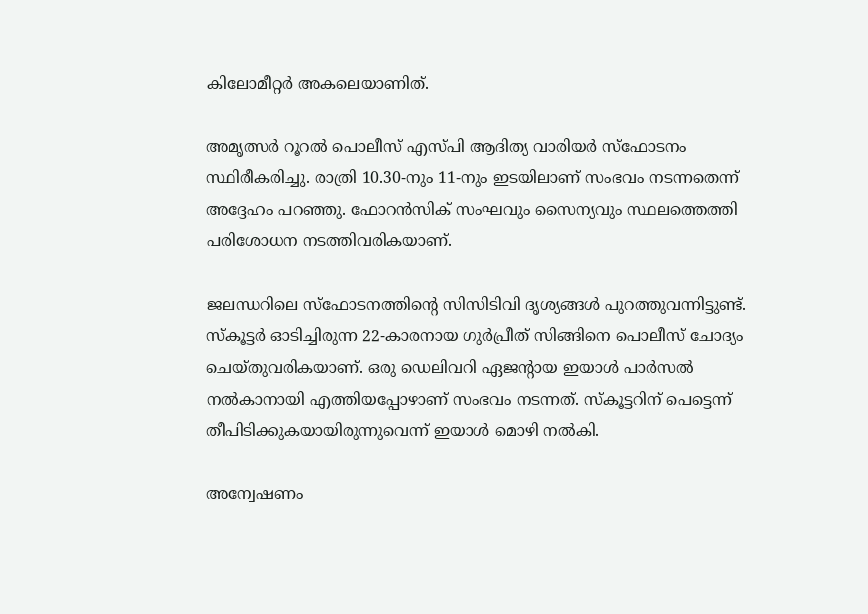കിലോമീറ്റര്‍ അകലെയാണിത്.

അമൃത്സര്‍ റൂറല്‍ പൊലീസ് എസ്പി ആദിത്യ വാരിയര്‍ സ്‌ഫോടനം സ്ഥിരീകരിച്ചു. രാത്രി 10.30-നും 11-നും ഇടയിലാണ് സംഭവം നടന്നതെന്ന് അദ്ദേഹം പറഞ്ഞു. ഫോറന്‍സിക് സംഘവും സൈന്യവും സ്ഥലത്തെത്തി പരിശോധന നടത്തിവരികയാണ്.

ജലന്ധറിലെ സ്‌ഫോടനത്തിന്റെ സിസിടിവി ദൃശ്യങ്ങള്‍ പുറത്തുവന്നിട്ടുണ്ട്. സ്‌കൂട്ടര്‍ ഓടിച്ചിരുന്ന 22-കാരനായ ഗുര്‍പ്രീത് സിങ്ങിനെ പൊലീസ് ചോദ്യം ചെയ്തുവരികയാണ്. ഒരു ഡെലിവറി ഏജന്റായ ഇയാള്‍ പാര്‍സല്‍ നല്‍കാനായി എത്തിയപ്പോഴാണ് സംഭവം നടന്നത്. സ്‌കൂട്ടറിന് പെട്ടെന്ന് തീപിടിക്കുകയായിരുന്നുവെന്ന് ഇയാള്‍ മൊഴി നല്‍കി.

അന്വേഷണം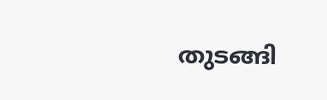തുടങ്ങി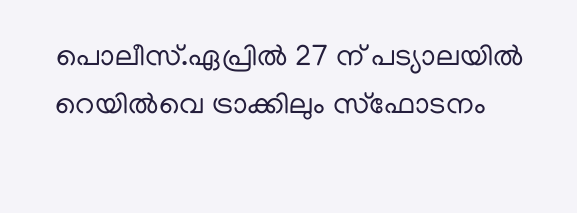പൊലീസ്.ഏപ്രില്‍ 27 ന് പട്യാലയില്‍ റെയില്‍വെ ട്രാക്കിലും സ്ഫോടനം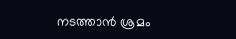നടത്താന്‍ ശ്രമം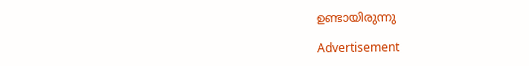ഉണ്ടായിരുന്നു

Advertisement